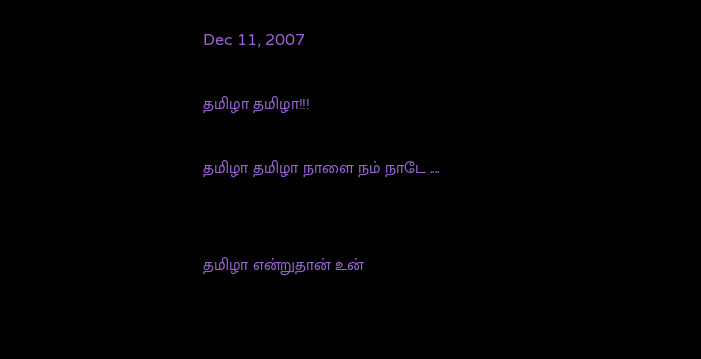Dec 11, 2007

தமிழா தமிழா!!!

தமிழா தமிழா நாளை நம் நாடே ....


தமிழா என்றுதான் உன்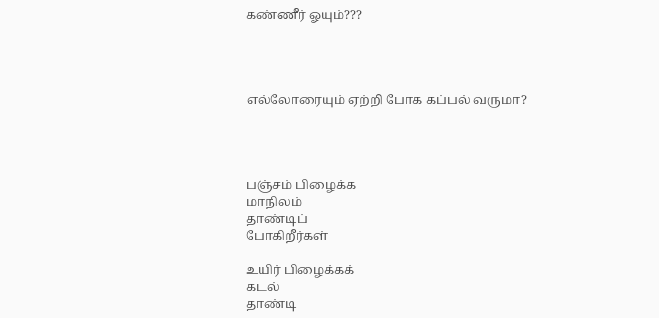கண்ணீர் ஓயும்???




எல்லோரையும் ஏற்றி போக கப்பல் வருமா?




பஞ்சம் பிழைக்க
மாநிலம்
தாண்டிப்
போகிறீர்கள்

உயிர் பிழைக்கக்
கடல்
தாண்டி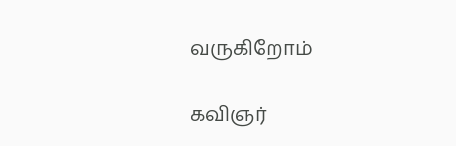வருகிறோம்

கவிஞர்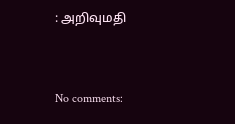: அறிவுமதி


No comments: